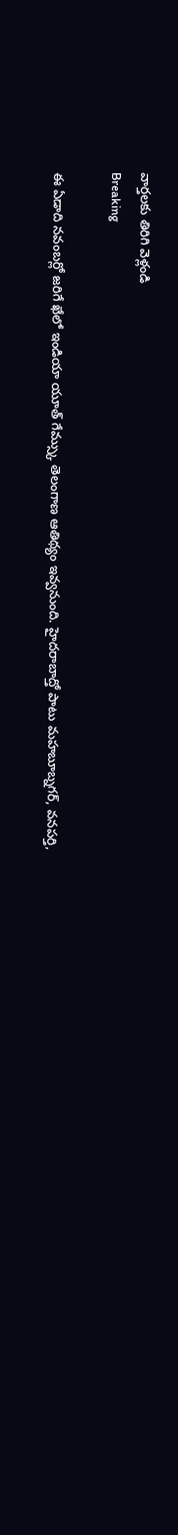వార్తలకు తిరిగి వెళ్లండి
Breaking

ఈ ఏడాది నవంబర్లో జరిగే ఖేలో ఇండియా యూత్ గేమ్స్కు తెలంగాణ ఆతిథ్యం ఇవ్వనుంది. హైదరాబాద్తో పాటు మహబూబ్నగర్, వనపర్తి,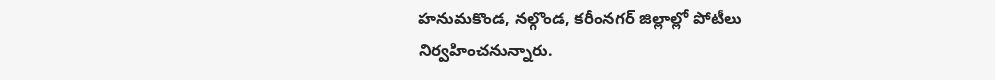హనుమకొండ, నల్గొండ, కరీంనగర్ జిల్లాల్లో పోటీలు నిర్వహించనున్నారు.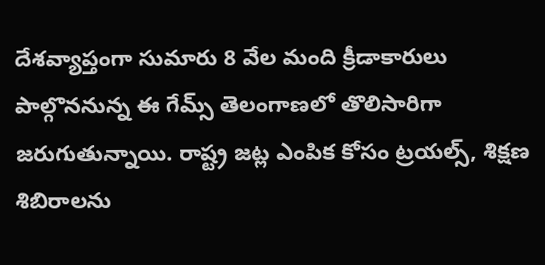దేశవ్యాప్తంగా సుమారు 8 వేల మంది క్రీడాకారులు పాల్గొననున్న ఈ గేమ్స్ తెలంగాణలో తొలిసారిగా జరుగుతున్నాయి. రాష్ట్ర జట్ల ఎంపిక కోసం ట్రయల్స్, శిక్షణ శిబిరాలను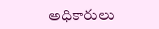అధికారులు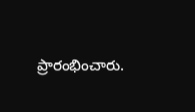ప్రారంభించారు.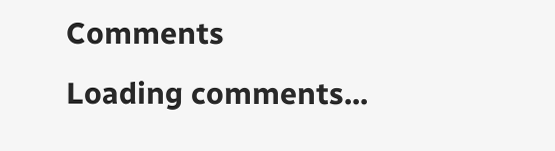Comments
Loading comments...